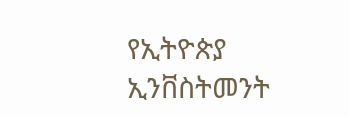የኢትዮጵያ ኢንቨስትመንት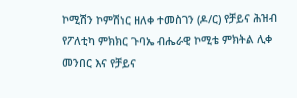ኮሚሽን ኮምሽነር ዘለቀ ተመስገን (ዶ/ር) የቻይና ሕዝብ የፖለቲካ ምክክር ጉባኤ ብሔራዊ ኮሚቴ ምክትል ሊቀ መንበር እና የቻይና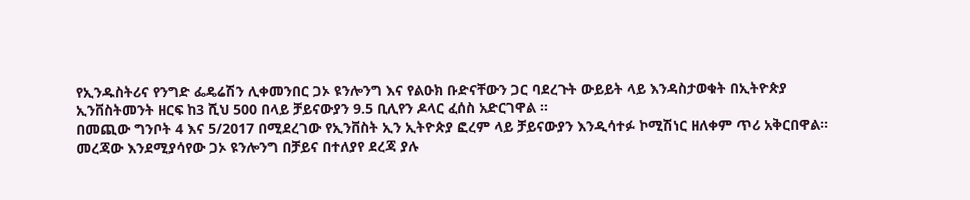የኢንዱስትሪና የንግድ ፌዴሬሽን ሊቀመንበር ጋኦ ዩንሎንግ እና የልዑክ ቡድናቸውን ጋር ባደረጉት ውይይት ላይ እንዳስታወቁት በኢትዮጵያ ኢንቨስትመንት ዘርፍ ከ3 ሺህ 500 በላይ ቻይናውያን 9.5 ቢሊየን ዶላር ፈሰስ አድርገዋል ፡፡
በመጪው ግንቦት 4 እና 5/2017 በሚደረገው የኢንቨስት ኢን ኢትዮጵያ ፎረም ላይ ቻይናውያን እንዲሳተፉ ኮሚሽነር ዘለቀም ጥሪ አቅርበዋል፡፡
መረጃው እንደሚያሳየው ጋኦ ዩንሎንግ በቻይና በተለያየ ደረጃ ያሉ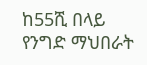ከ55ሺ በላይ የንግድ ማህበራት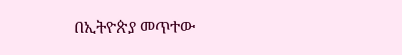በኢትዮጵያ መጥተው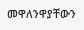መዋለንዋያቸውን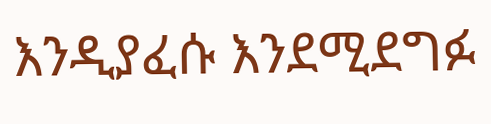እንዲያፈሱ እንደሚደግፉ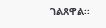ገልጸዋል፡፡